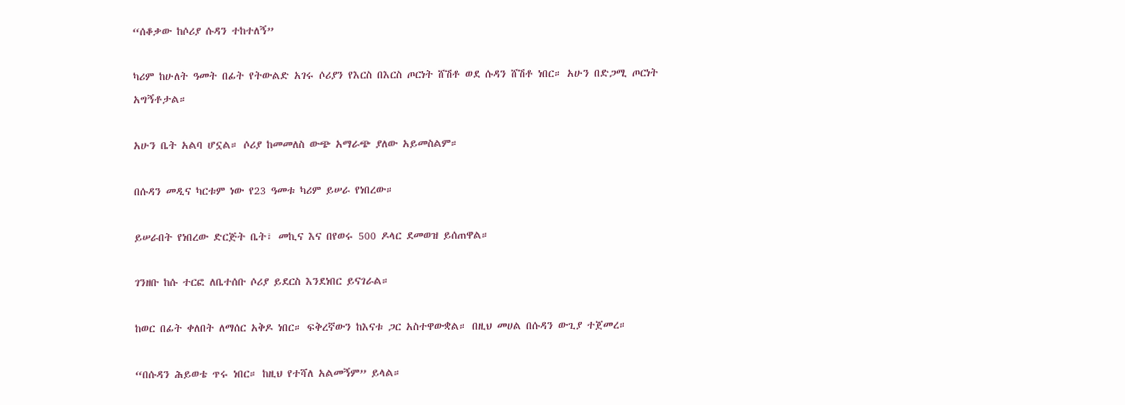“ሰቆቃው ከሶሪያ ሱዳን ተከተለኝ”

ካሪም ከሁለት ዓመት በፊት የትውልድ አገሩ ሶሪያን የእርስ በእርስ ጦርነት ሸሽቶ ወደ ሱዳን ሸሽቶ ነበር። አሁን በድጋሚ ጦርነት አግኝቶታል።

አሁን ቤት አልባ ሆኗል። ሶሪያ ከመመለስ ውጭ አማራጭ ያለው አይመስልም።

በሱዳን መዲና ካርቱም ነው የ23 ዓመቱ ካሪም ይሠራ የነበረው።

ይሠራበት የነበረው ድርጅት ቤት፣ መኪና እና በየወሩ 500 ዶላር ደመወዝ ይሰጠዋል።

ገንዘቡ ከሱ ተርፎ ለቤተሰቡ ሶሪያ ይደርስ እንደነበር ይናገራል።

ከወር በፊት ቀለበት ለማሰር አቅዶ ነበር። ፍቅረኛውን ከእናቱ ጋር አስተዋውቋል። በዚህ መሀል በሱዳን ውጊያ ተጀመረ።

“በሱዳን ሕይወቴ ጥሩ ነበር። ከዚህ የተሻለ አልመኝም” ይላል።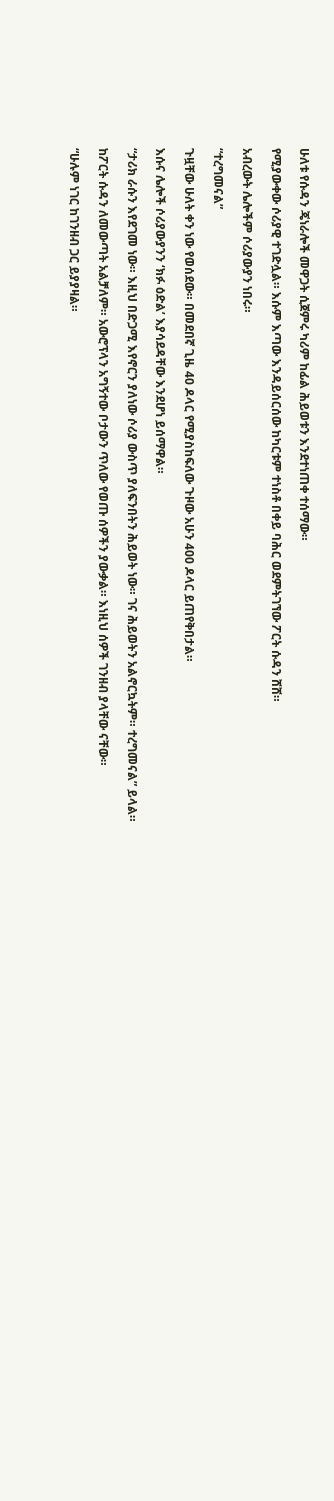ሁለቱ የሱዳን ጄነራሎች መዋጋት ሲጀምሩ ካሪም ከፊል ሕይወቱን እንደተነጠቀ ተሰማው።

የሚያውቀው ሶሪያዊ ተገድሏል። እሱም እጣው እንዳይሰርሰው ከካርቱም ተነስቶ በቀይ ባሕር ወደምትገኘው ፖርት ሱዳን ሸሸ።

አብረውት ሌሎችም ሶሪያውያን ነበሩ።

“ተረግመናል”

ጉዟቸው ሁለት ቀን ነው የወሰደው። በመደበኛ ጊዜ 40 ዶላር የሚያስከፍለው ጉዞው አሁን 400 ዶላር ይጠየቅበታል።

እሱና ሌሎች ሶሪያውያንን ‘ክፉ ዕድል’ እያሳደዳቸው እንደሆነ ይሰማዋል።

“ታሪክ ራሱን እየደገመ ነው። እዚህ በድጋሚ እየኖርን ያለነው ሶሪያ ውስጥ ያለፍንበትን ሕይወት ነው። ገና ሕይወትን አልኖርኳትም። ተረግመናል” ይላል።

ከፖርት ሱዳን ለመውጣት አልቻለም። አውሮፕላን አግኝተው ቦታውን ጥለው የወጡ ሰዎችን ያውቃል። እነዚህ ሰዎች ገንዘብ ያላቸው ናቸው።

“ሁሉም ነገር ከገንዘብ ጋር ይያያዛል።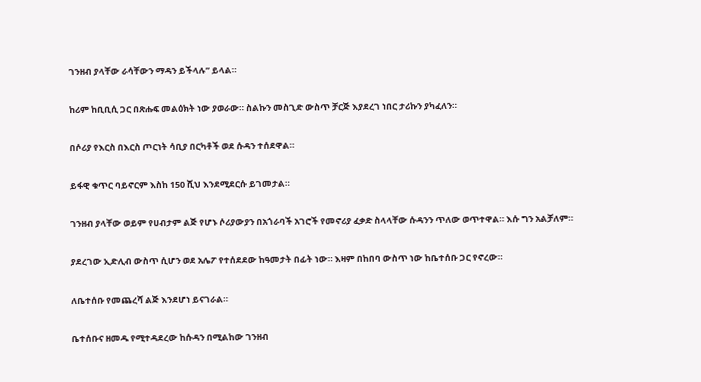ገንዘብ ያላቸው ራሳቸውን ማዳን ይችላሉ” ይላል።

ከሪም ከቢቢሲ ጋር በጽሑፍ መልዕክት ነው ያወራው። ስልኩን መስጊድ ውስጥ ቻርጅ እያደረገ ነበር ታሪኩን ያካፈለን።

በሶሪያ የእርስ በእርስ ጦርነት ሳቢያ በርካቶች ወደ ሱዳን ተሰደዋል።

ይፋዊ ቁጥር ባይኖርም እስከ 150 ሺህ እንደሚደርሱ ይገመታል።

ገንዘብ ያላቸው ወይም የሀብታም ልጅ የሆኑ ሶሪያውያን በአጎራባች አገሮች የመኖሪያ ፈቃድ ስላላቸው ሱዳንን ጥለው ወጥተዋል። እሱ ግን አልቻለም።

ያደረገው ኢድሊብ ውስጥ ሲሆን ወደ አሌፖ የተሰደደው ከዓመታት በፊት ነው። እዛም በከበባ ውስጥ ነው ከቤተሰቡ ጋር የኖረው።

ለቤተሰቡ የመጨረሻ ልጅ እንደሆነ ይናገራል።

ቤተሰቡና ዘመዱ የሚተዳደረው ከሱዳን በሚልከው ገንዘብ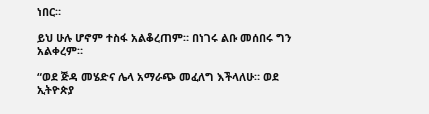ነበር።

ይህ ሁሉ ሆኖም ተስፋ አልቆረጠም። በነገሩ ልቡ መሰበሩ ግን አልቀረም።

“ወደ ጅዳ መሄድና ሌላ አማራጭ መፈለግ እችላለሁ። ወደ ኢትዮጵያ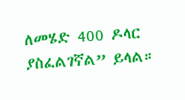ለመሄድ 400 ዶላር ያስፈልገኛል” ይላል።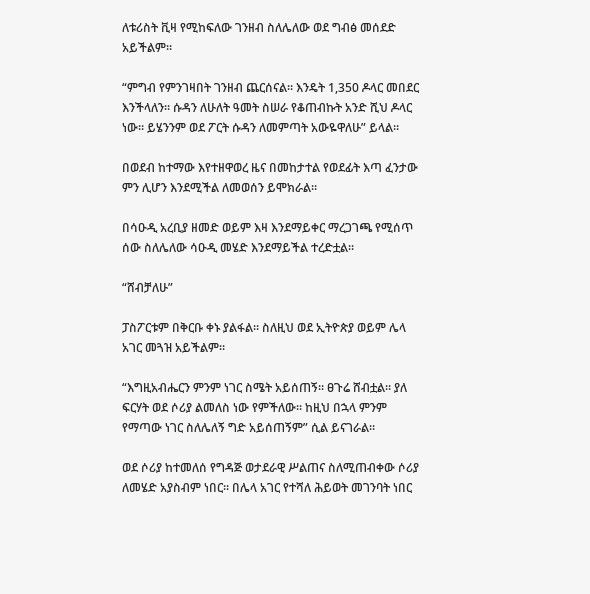ለቱሪስት ቪዛ የሚከፍለው ገንዘብ ስለሌለው ወደ ግብፅ መሰደድ አይችልም።

“ምግብ የምንገዛበት ገንዘብ ጨርሰናል። እንዴት 1,350 ዶላር መበደር እንችላለን። ሱዳን ለሁለት ዓመት ስሠራ የቆጠብኩት አንድ ሺህ ዶላር ነው። ይሄንንም ወደ ፖርት ሱዳን ለመምጣት አውዬዋለሁ” ይላል።

በወደብ ከተማው እየተዘዋወረ ዜና በመከታተል የወደፊት እጣ ፈንታው ምን ሊሆን እንደሚችል ለመወሰን ይሞክራል።

በሳዑዲ አረቢያ ዘመድ ወይም እዛ እንደማይቀር ማረጋገጫ የሚሰጥ ሰው ስለሌለው ሳዑዲ መሄድ እንደማይችል ተረድቷል።

“ሸብቻለሁ”

ፓስፖርቱም በቅርቡ ቀኑ ያልፋል። ስለዚህ ወደ ኢትዮጵያ ወይም ሌላ አገር መጓዝ አይችልም።

“እግዚአብሔርን ምንም ነገር ስሜት አይሰጠኝ። ፀጉሬ ሸብቷል። ያለ ፍርሃት ወደ ሶሪያ ልመለስ ነው የምችለው። ከዚህ በኋላ ምንም የማጣው ነገር ስለሌለኝ ግድ አይሰጠኝም” ሲል ይናገራል።

ወደ ሶሪያ ከተመለሰ የግዳጅ ወታደራዊ ሥልጠና ስለሚጠብቀው ሶሪያ ለመሄድ አያስብም ነበር። በሌላ አገር የተሻለ ሕይወት መገንባት ነበር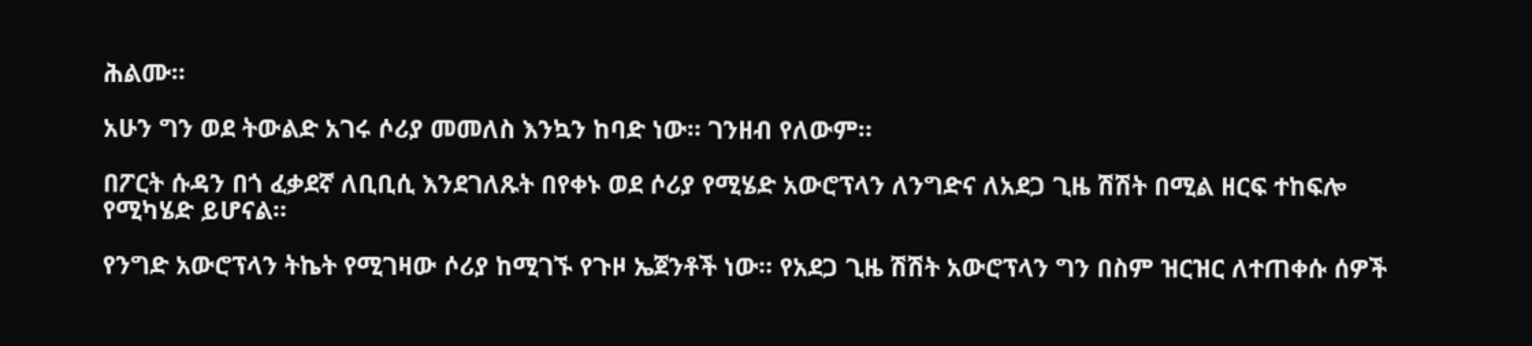ሕልሙ።

አሁን ግን ወደ ትውልድ አገሩ ሶሪያ መመለስ እንኳን ከባድ ነው። ገንዘብ የለውም።

በፖርት ሱዳን በጎ ፈቃደኛ ለቢቢሲ እንደገለጹት በየቀኑ ወደ ሶሪያ የሚሄድ አውሮፕላን ለንግድና ለአደጋ ጊዜ ሽሽት በሚል ዘርፍ ተከፍሎ የሚካሄድ ይሆናል።

የንግድ አውሮፕላን ትኬት የሚገዛው ሶሪያ ከሚገኙ የጉዞ ኤጀንቶች ነው። የአደጋ ጊዜ ሽሽት አውሮፕላን ግን በስም ዝርዝር ለተጠቀሱ ሰዎች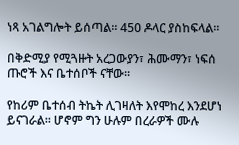ነጻ አገልግሎት ይሰጣል። 450 ዶላር ያስከፍላል።

በቅድሚያ የሚጓዙት አረጋውያን፣ ሕሙማን፣ ነፍሰ ጡሮች እና ቤተሰቦች ናቸው።

የከሪም ቤተሰብ ትኬት ሊገዛለት እየሞከረ እንደሆነ ይናገራል። ሆኖም ግን ሁሉም በረራዎች ሙሉ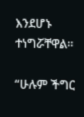እንደሆኑ ተነግሯቸዋል።

“ሁሉም ችግር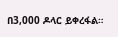በ3,000 ዶላር ይቀረፋል።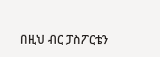በዚህ ብር ፓስፖርቴን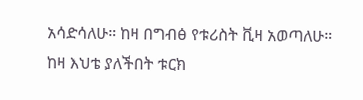አሳድሳለሁ። ከዛ በግብፅ የቱሪስት ቪዛ አወጣለሁ። ከዛ እህቴ ያለችበት ቱርክ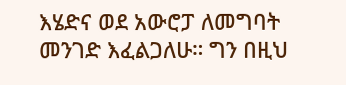እሄድና ወደ አውሮፓ ለመግባት መንገድ እፈልጋለሁ። ግን በዚህ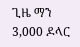ጊዜ ማን 3,000 ዶላር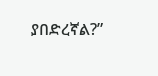ያበድረኛል?”